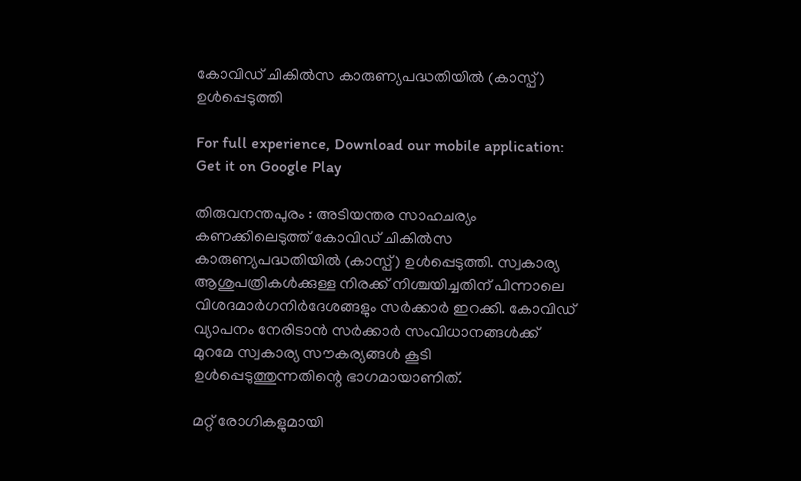കോവിഡ് ചികില്‍സ കാരുണ്യപദ്ധതിയില്‍ (കാസ്പ്) ഉള്‍പ്പെടുത്തി

For full experience, Download our mobile application:
Get it on Google Play

തിരുവനന്തപുരം : അടിയന്തര സാഹചര്യം കണക്കിലെടുത്ത് കോവിഡ് ചികില്‍സ കാരുണ്യപദ്ധതിയില്‍ (കാസ്പ്) ഉള്‍പ്പെടുത്തി. സ്വകാര്യ ആശുപത്രികള്‍ക്കുള്ള നിരക്ക് നിശ്ചയിച്ചതിന് പിന്നാലെ വിശദമാര്‍ഗനിര്‍ദേശങ്ങളും സര്‍ക്കാര്‍ ഇറക്കി. കോവിഡ് വ്യാപനം നേരിടാന്‍ സര്‍ക്കാര്‍ സംവിധാനങ്ങള്‍ക്ക് മുറമേ സ്വകാര്യ സൗകര്യങ്ങള്‍ കൂടി ഉള്‍പ്പെടുത്തുന്നതിന്റെ ഭാഗമായാണിത്.

മറ്റ് രോഗികളുമായി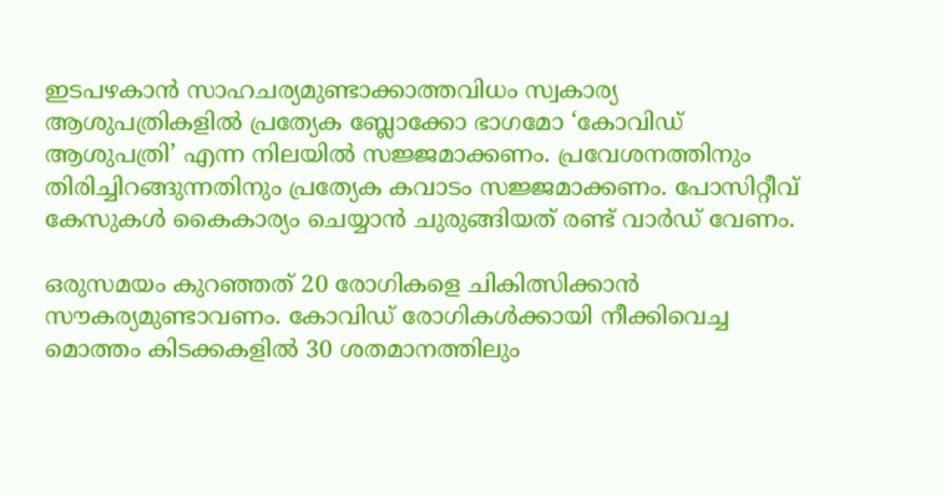ഇടപഴകാന്‍ സാഹചര്യമുണ്ടാക്കാത്തവിധം സ്വകാര്യ ആശുപത്രികളില്‍ പ്രത്യേക ബ്ലോക്കോ ഭാഗമോ ‘കോവിഡ് ആശുപത്രി’ എന്ന നിലയില്‍ സജ്ജമാക്കണം. പ്രവേശനത്തിനും തിരിച്ചിറങ്ങുന്നതിനും പ്രത്യേക കവാടം സജ്ജമാക്കണം. പോസിറ്റീവ് കേസുകള്‍ കൈകാര്യം ചെയ്യാന്‍ ചുരുങ്ങിയത് രണ്ട് വാര്‍ഡ് വേണം.

ഒരുസമയം കുറഞ്ഞത് 20 രോഗികളെ ചികിത്സിക്കാന്‍ സൗകര്യമുണ്ടാവണം. കോവിഡ് രോഗികള്‍ക്കായി നീക്കിവെച്ച മൊത്തം കിടക്കകളില്‍ 30 ശതമാനത്തിലും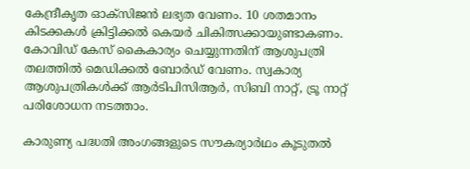കേന്ദ്രീകൃത ഓക്സിജന്‍ ലഭ്യത വേണം. 10 ശതമാനം കിടക്കകള്‍ ക്രിട്ടിക്കല്‍ കെയര്‍ ചികിത്സക്കായുണ്ടാകണം. കോവിഡ് കേസ് കൈകാര്യം ചെയ്യുന്നതിന് ആശുപത്രി തലത്തില്‍ മെഡിക്കല്‍ ബോര്‍ഡ് വേണം. സ്വകാര്യ ആശുപത്രികള്‍ക്ക് ആര്‍ടിപിസിആര്‍, സിബി നാറ്റ്, ട്രൂ നാറ്റ് പരിശോധന നടത്താം.

കാരുണ്യ പദ്ധതി അംഗങ്ങളുടെ സൗകര്യാര്‍ഥം കൂടുതല്‍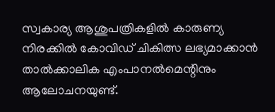സ്വകാര്യ ആശുപത്രികളില്‍ കാരുണ്യ നിരക്കില്‍ കോവിഡ് ചികിത്സ ലഭ്യമാക്കാന്‍ താല്‍ക്കാലിക എംപാനല്‍മെന്റിനും ആലോചനയുണ്ട്.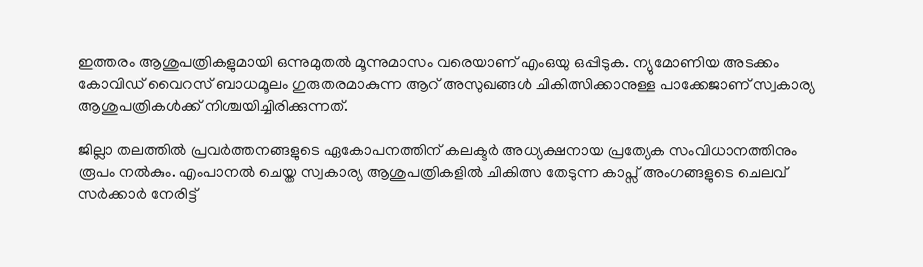ഇത്തരം ആശുപത്രികളുമായി ഒന്നുമുതല്‍ മൂന്നുമാസം വരെയാണ് എംഒയു ഒപ്പിടുക. ന്യുമോണിയ അടക്കം കോവിഡ് വൈറസ് ബാധമൂലം ഗുരുതരമാകുന്ന ആറ് അസുഖങ്ങള്‍ ചികിത്സിക്കാനുള്ള പാക്കേജാണ് സ്വകാര്യ ആശുപത്രികള്‍ക്ക് നിശ്ചയിച്ചിരിക്കുന്നത്.

ജില്ലാ തലത്തില്‍ പ്രവര്‍ത്തനങ്ങളുടെ ഏകോപനത്തിന് കലക്ടര്‍ അധ്യക്ഷനായ പ്രത്യേക സംവിധാനത്തിനും രൂപം നല്‍കും. എംപാനല്‍ ചെയ്ത സ്വകാര്യ ആശുപത്രികളില്‍ ചികിത്സ തേടുന്ന കാപ്സ് അംഗങ്ങളുടെ ചെലവ് സര്‍ക്കാര്‍ നേരിട്ട്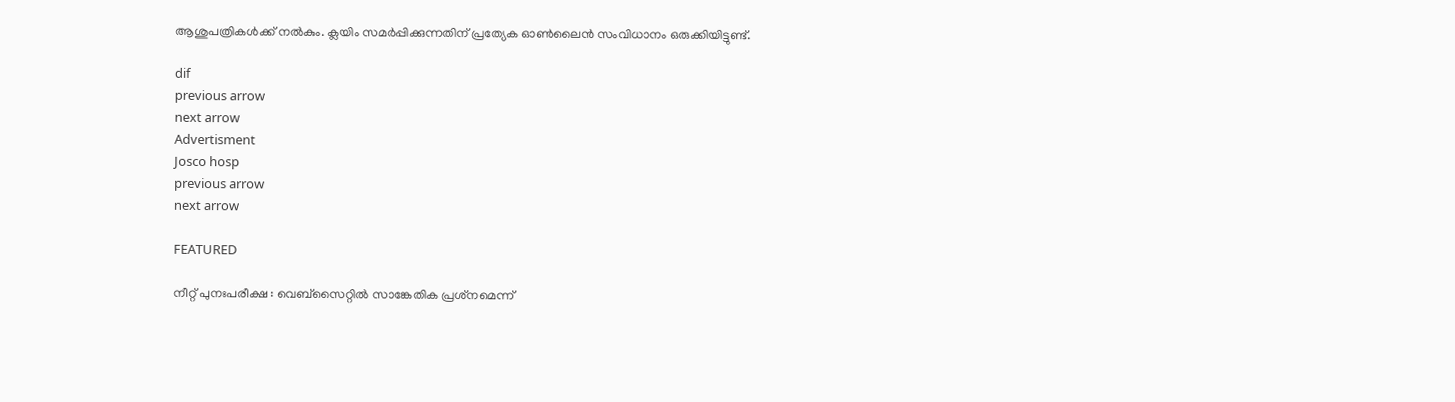ആശുപത്രികള്‍ക്ക് നല്‍കും. ക്ലയിം സമര്‍പ്പിക്കുന്നതിന് പ്രത്യേക ഓണ്‍ലൈന്‍ സംവിധാനം ഒരുക്കിയിട്ടുണ്ട്.

dif
previous arrow
next arrow
Advertisment
Josco hosp
previous arrow
next arrow

FEATURED

നീറ്റ് പുനഃപരീക്ഷ : വെബ്‌സൈറ്റിൽ സാങ്കേതിക പ്രശ്‌നമെന്ന്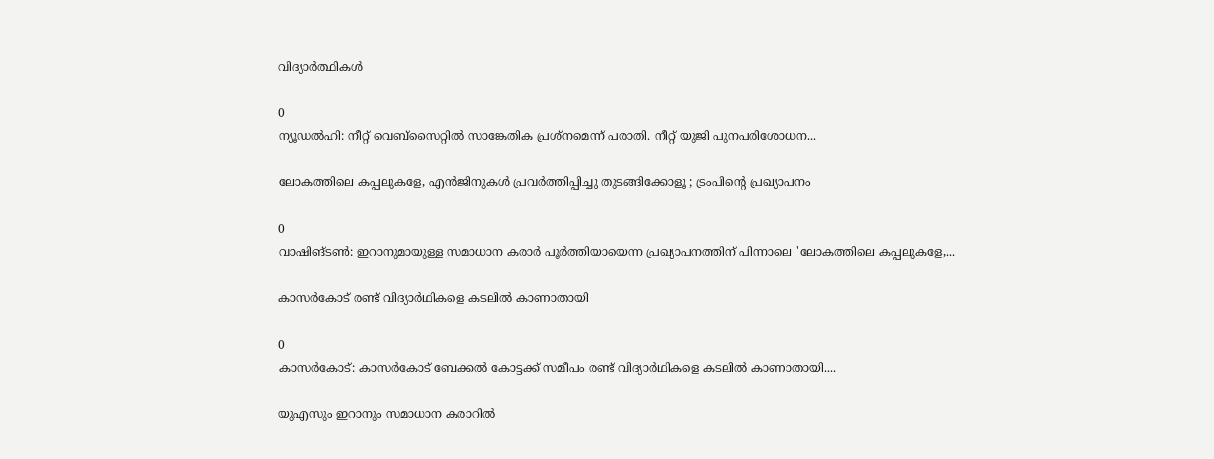വിദ്യാർത്ഥികൾ

0
ന്യൂഡല്‍ഹി: നീറ്റ് വെബ്‌സൈറ്റില്‍ സാങ്കേതിക പ്രശ്‌നമെന്ന് പരാതി. നീറ്റ് യുജി പുനപരിശോധന...

ലോകത്തിലെ കപ്പലുകളേ, എൻജിനുകൾ പ്രവർത്തിപ്പിച്ചു തുടങ്ങിക്കോളൂ ; ട്രംപിൻ്റെ പ്രഖ്യാപനം

0
വാഷിങ്ടൺ: ഇറാനുമായുള്ള സമാധാന കരാർ പൂർത്തിയായെന്ന പ്രഖ്യാപനത്തിന് പിന്നാലെ 'ലോകത്തിലെ കപ്പലുകളേ,...

കാസർകോട് രണ്ട് വിദ്യാർഥികളെ കടലിൽ കാണാതായി

0
കാസർകോട്: കാസർകോട് ബേക്കൽ കോട്ടക്ക് സമീപം രണ്ട് വിദ്യാർഥികളെ കടലിൽ കാണാതായി....

യുഎസും ഇറാനും സമാധാന കരാറിൽ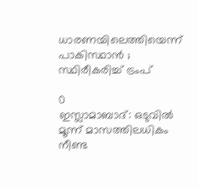ധാരണയിലെത്തിയെന്ന് പാകിസ്ഥാൻ ; സ്ഥിരീകരിച്ച് ട്രംപ്

0
ഇസ്ലാമാബാദ്: ഒടുവിൽ മൂന്ന് മാസത്തിലധികം നീണ്ട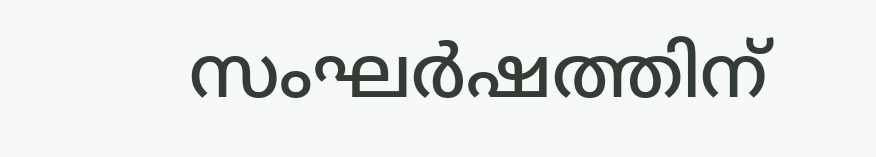സംഘർഷത്തിന്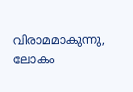വിരാമമാകുന്നു, ലോകം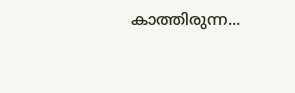കാത്തിരുന്ന...